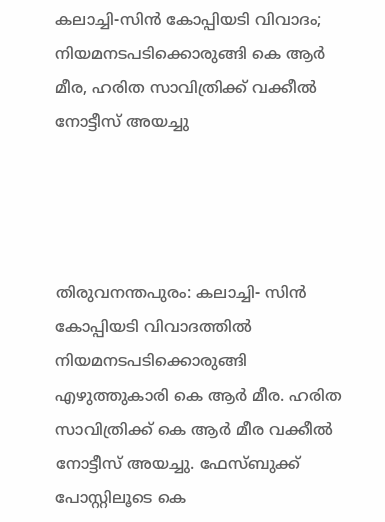കലാച്ചി-സിന്‍ കോപ്പിയടി വിവാദം; നിയമനടപടിക്കൊരുങ്ങി കെ ആര്‍ മീര, ഹരിത സാവിത്രിക്ക് വക്കീല്‍ നോട്ടീസ് അയച്ചു




തിരുവനന്തപുരം: കലാച്ചി- സിന്‍ കോപ്പിയടി വിവാദത്തില്‍ നിയമനടപടിക്കൊരുങ്ങി എഴുത്തുകാരി കെ ആര്‍ മീര. ഹരിത സാവിത്രിക്ക് കെ ആര്‍ മീര വക്കീല്‍ നോട്ടീസ് അയച്ചു. ഫേസ്ബുക്ക് പോസ്റ്റിലൂടെ കെ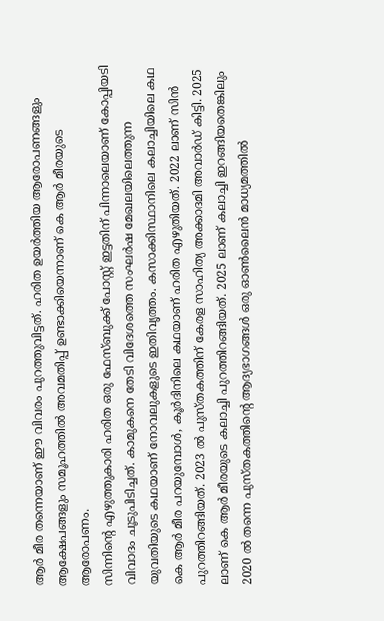ആര്‍ മീര തന്നെയാണ് ഈ വിവരം പുറത്തുവിട്ടത്. ഹരിത ഉയര്‍ത്തിയ ആരോപണങ്ങളും ആക്ഷേപങ്ങളും സമൂഹത്തില്‍ അവമതിപ്പ് ഉണ്ടാക്കിയെന്നാണ് കെ ആര്‍ മീരയുടെ ആരോപണം.
സിന്നിന്റെ എഴുത്തുകാരി ഹരിത ഒരു ഫേസ്ബുക്ക് പോസ്റ്റ് ഇട്ടതിന് പിന്നാലെയാണ് കോപ്പിയടി വിവാദം ചൂടുപിടിച്ചത്. കാമുകനെ തേടി വിദേശത്തെ സംഘര്‍ഷ മേഖലയിലെത്തുന്ന യുവതിയുടെ കഥയാണ് നോവലുകളുടെ ഇതിവൃത്തം. കസാക്കിസ്ഥാനിലെ കലാച്ചിയിലെ കഥ കെ ആര്‍ മീര പറയുമ്പോള്‍, കൂര്‍ദിനിലെ കഥയാണ് ഹരിത എഴുതിയത്. 2022 ലാണ് സിന്‍ പുറത്തിറങ്ങിയത്. 2023 ല്‍ പുസ്തകത്തിന് കേരള സാഹിത്യ അക്കാദമി അവാര്‍ഡ് കിട്ടി. 2025 ലാണ് കെ ആര്‍ മീരയുടെ കലാച്ചി പുറത്തിറങ്ങിയത്. 2025 ലാണ് കലാച്ചി ഇറങ്ങിയതെങ്കിലും 2020 ല്‍ തന്നെ പുസ്തകത്തിന്റെ ആദ്യഭാഗങ്ങള്‍ ഒരു ഓണ്‍ലൈന്‍ മാധ്യമത്തില്‍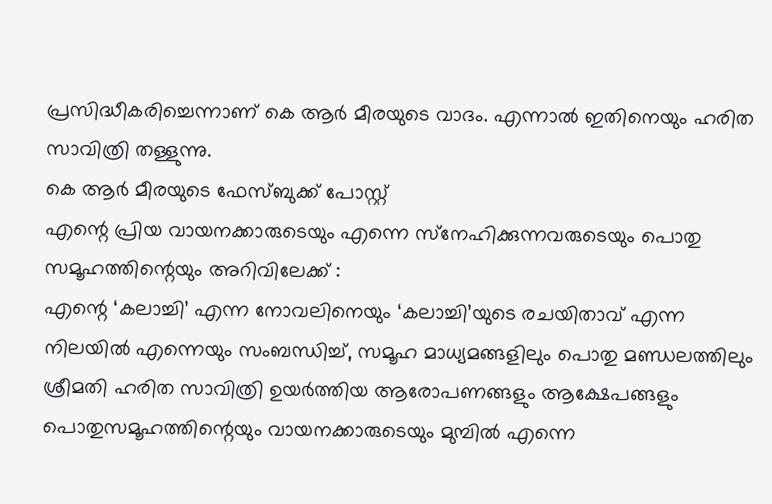പ്രസിദ്ധീകരിച്ചെന്നാണ് കെ ആര്‍ മീരയുടെ വാദം. എന്നാല്‍ ഇതിനെയും ഹരിത സാവിത്രി തള്ളുന്നു.
കെ ആര്‍ മീരയുടെ ഫേസ്ബുക്ക് പോസ്റ്റ്
എന്റെ പ്രിയ വായനക്കാരുടെയും എന്നെ സ്‌നേഹിക്കുന്നവരുടെയും പൊതു സമൂഹത്തിന്റെയും അറിവിലേക്ക് :
എന്റെ ‘കലാച്ചി’ എന്ന നോവലിനെയും ‘കലാച്ചി’യുടെ രചയിതാവ് എന്ന നിലയില്‍ എന്നെയും സംബന്ധിച്ച്, സമൂഹ മാധ്യമങ്ങളിലും പൊതു മണ്ഡലത്തിലും ശ്രീമതി ഹരിത സാവിത്രി ഉയര്‍ത്തിയ ആരോപണങ്ങളും ആക്ഷേപങ്ങളും പൊതുസമൂഹത്തിന്റെയും വായനക്കാരുടെയും മുമ്പില്‍ എന്നെ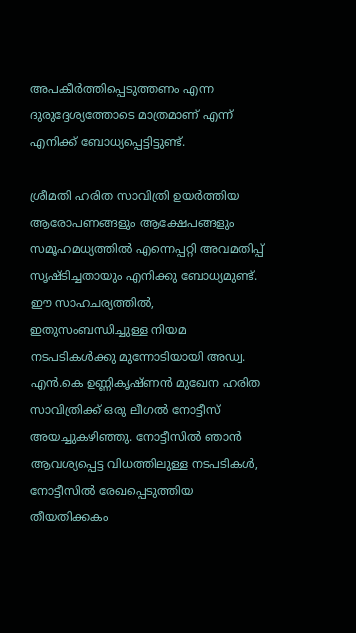അപകീര്‍ത്തിപ്പെടുത്തണം എന്ന ദുരുദ്ദേശ്യത്തോടെ മാത്രമാണ് എന്ന് എനിക്ക് ബോധ്യപ്പെട്ടിട്ടുണ്ട്.

ശ്രീമതി ഹരിത സാവിത്രി ഉയര്‍ത്തിയ ആരോപണങ്ങളും ആക്ഷേപങ്ങളും സമൂഹമധ്യത്തില്‍ എന്നെപ്പറ്റി അവമതിപ്പ് സൃഷ്ടിച്ചതായും എനിക്കു ബോധ്യമുണ്ട്. ഈ സാഹചര്യത്തില്‍, ഇതുസംബന്ധിച്ചുള്ള നിയമ നടപടികള്‍ക്കു മുന്നോടിയായി അഡ്വ. എന്‍.കെ ഉണ്ണികൃഷ്ണന്‍ മുഖേന ഹരിത സാവിത്രിക്ക് ഒരു ലീഗല്‍ നോട്ടീസ് അയച്ചുകഴിഞ്ഞു. നോട്ടീസില്‍ ഞാന്‍ ആവശ്യപ്പെട്ട വിധത്തിലുള്ള നടപടികള്‍, നോട്ടീസില്‍ രേഖപ്പെടുത്തിയ തീയതിക്കകം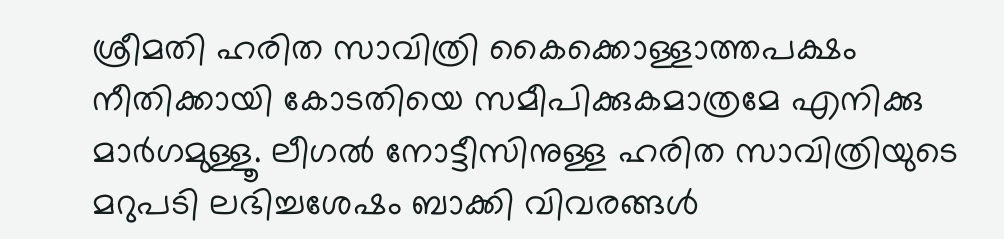ശ്രീമതി ഹരിത സാവിത്രി കൈക്കൊള്ളാത്തപക്ഷം നീതിക്കായി കോടതിയെ സമീപിക്കുകമാത്രമേ എനിക്കു മാര്‍ഗമുള്ളൂ. ലീഗല്‍ നോട്ടീസിനുള്ള ഹരിത സാവിത്രിയുടെ മറുപടി ലഭിച്ചശേഷം ബാക്കി വിവരങ്ങള്‍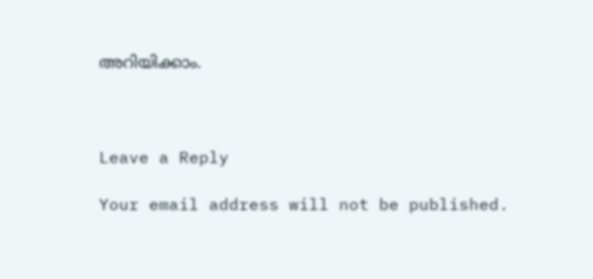അറിയിക്കാം.



Leave a Reply

Your email address will not be published.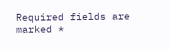Required fields are marked *